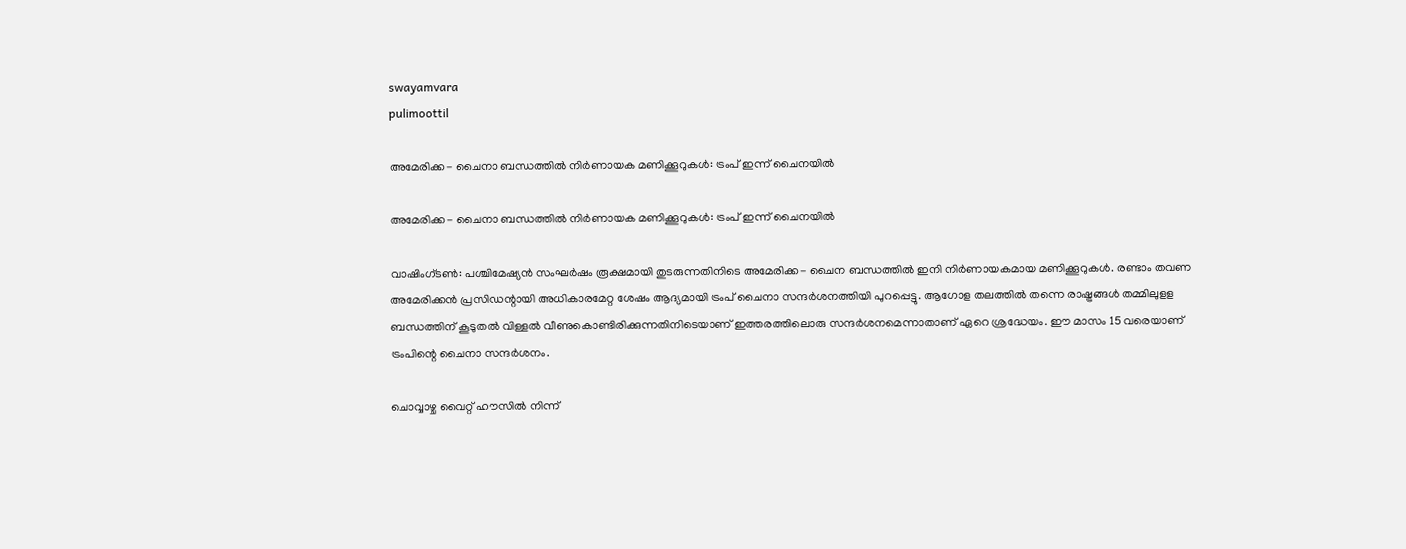swayamvara
pulimoottil

അമേരിക്ക- ചൈനാ ബന്ധത്തില്‍ നിര്‍ണായക മണിക്കൂറുകള്‍: ട്രംപ് ഇന്ന് ചൈനയില്‍

അമേരിക്ക- ചൈനാ ബന്ധത്തില്‍ നിര്‍ണായക മണിക്കൂറുകള്‍: ട്രംപ് ഇന്ന് ചൈനയില്‍

വാഷിംഗ്ടണ്‍: പശ്ചിമേഷ്യന്‍ സംഘര്‍ഷം രൂക്ഷമായി തുടരുന്നതിനിടെ അമേരിക്ക- ചൈന ബന്ധത്തില്‍ ഇനി നിര്‍ണായകമായ മണിക്കൂറുകള്‍. രണ്ടാം തവണ അമേരിക്കന്‍ പ്രസിഡന്റായി അധികാരമേറ്റ ശേഷം ആദ്യമായി ട്രംപ് ചൈനാ സന്ദര്‍ശനത്തിയി പുറപ്പെട്ടു. ആഗോള തലത്തില്‍ തന്നെ രാഷ്ട്രങ്ങള്‍ തമ്മിലുളള ബന്ധത്തിന് കൂടുതല്‍ വിള്ളല്‍ വീണുകൊണ്ടിരിക്കുന്നതിനിടെയാണ് ഇത്തരത്തിലൊരു സന്ദര്‍ശനമെന്നാതാണ് ഏറെ ശ്രദ്ധേയം. ഈ മാസം 15 വരെയാണ് ട്രംപിന്റെ ചൈനാ സന്ദര്‍ശനം.

ചൊവ്വാഴ്ച വൈറ്റ് ഹൗസില്‍ നിന്ന്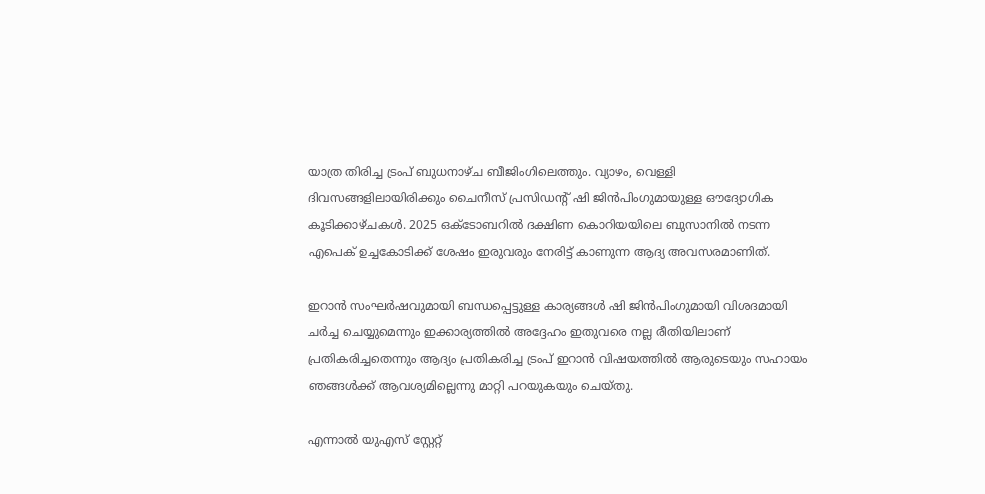യാത്ര തിരിച്ച ട്രംപ് ബുധനാഴ്ച ബീജിംഗിലെത്തും. വ്യാഴം, വെള്ളി ദിവസങ്ങളിലായിരിക്കും ചൈനീസ് പ്രസിഡന്റ് ഷി ജിന്‍പിംഗുമായുള്ള ഔദ്യോഗിക കൂടിക്കാഴ്ചകള്‍. 2025 ഒക്ടോബറില്‍ ദക്ഷിണ കൊറിയയിലെ ബുസാനില്‍ നടന്ന എപെക് ഉച്ചകോടിക്ക് ശേഷം ഇരുവരും നേരിട്ട് കാണുന്ന ആദ്യ അവസരമാണിത്.

ഇറാന്‍ സംഘര്‍ഷവുമായി ബന്ധപ്പെട്ടുള്ള കാര്യങ്ങള്‍ ഷി ജിന്‍പിംഗുമായി വിശദമായി ചര്‍ച്ച ചെയ്യുമെന്നും ഇക്കാര്യത്തില്‍ അദ്ദേഹം ഇതുവരെ നല്ല രീതിയിലാണ് പ്രതികരിച്ചതെന്നും ആദ്യം പ്രതികരിച്ച ട്രംപ് ഇറാന്‍ വിഷയത്തില്‍ ആരുടെയും സഹായം ഞങ്ങള്‍ക്ക് ആവശ്യമില്ലെന്നു മാറ്റി പറയുകയും ചെയ്തു.

എന്നാല്‍ യുഎസ് സ്റ്റേറ്റ്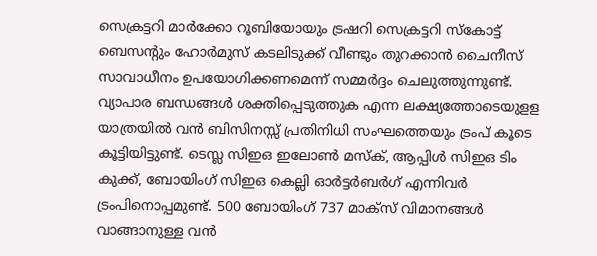സെക്രട്ടറി മാര്‍ക്കോ റൂബിയോയും ട്രഷറി സെക്രട്ടറി സ്‌കോട്ട് ബെസന്റും ഹോര്‍മുസ് കടലിടുക്ക് വീണ്ടും തുറക്കാന്‍ ചൈനീസ് സാവാധീനം ഉപയോഗിക്കണമെന്ന് സമ്മര്‍ദ്ദം ചെലുത്തുന്നുണ്ട്. വ്യാപാര ബന്ധങ്ങള്‍ ശക്തിപ്പെടുത്തുക എന്ന ലക്ഷ്യത്തോടെയുളള യാത്രയില്‍ വന്‍ ബിസിനസ്സ് പ്രതിനിധി സംഘത്തെയും ട്രംപ് കൂടെ കൂട്ടിയിട്ടുണ്ട്. ടെസ്ല സിഇഒ ഇലോണ്‍ മസ്‌ക്, ആപ്പിള്‍ സിഇഒ ടിം കുക്ക്, ബോയിംഗ് സിഇഒ കെല്ലി ഓര്‍ട്ടര്‍ബര്‍ഗ് എന്നിവര്‍ ട്രംപിനൊപ്പമുണ്ട്. 500 ബോയിംഗ് 737 മാക്‌സ് വിമാനങ്ങള്‍ വാങ്ങാനുള്ള വന്‍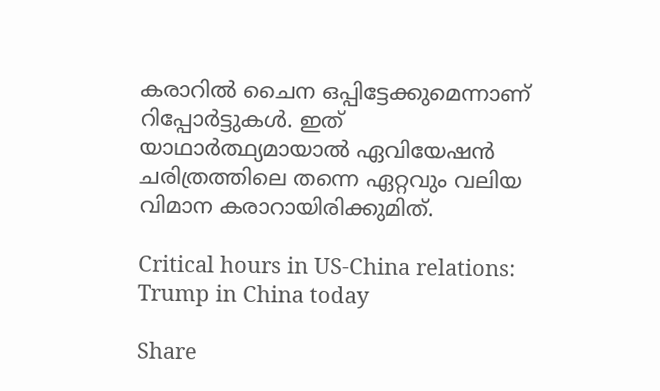കരാറില്‍ ചൈന ഒപ്പിട്ടേക്കുമെന്നാണ് റിപ്പോര്‍ട്ടുകള്‍. ഇത് യാഥാര്‍ത്ഥ്യമായാല്‍ ഏവിയേഷന്‍ ചരിത്രത്തിലെ തന്നെ ഏറ്റവും വലിയ വിമാന കരാറായിരിക്കുമിത്.

Critical hours in US-China relations: Trump in China today

Share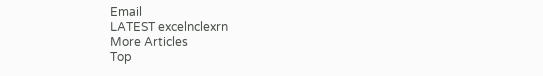Email
LATEST excelnclexrn
More Articles
Top